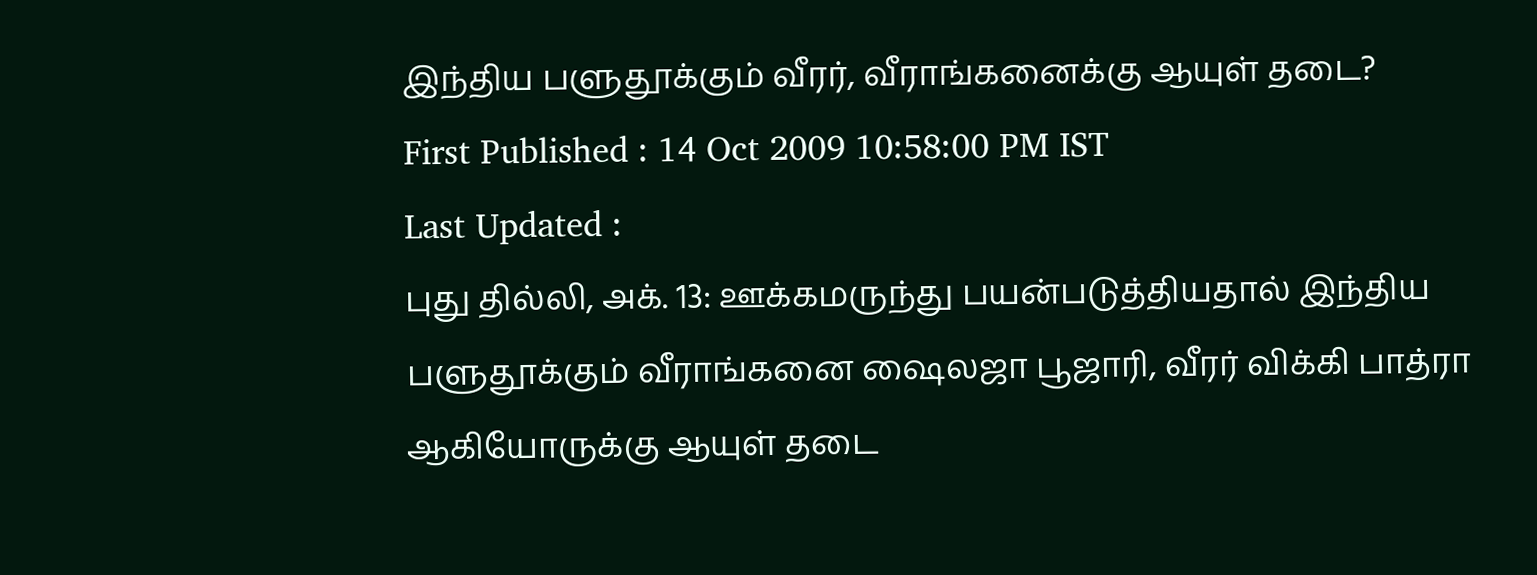இந்திய பளுதூக்கும் வீரர், வீராங்கனைக்கு ஆயுள் தடை?
First Published : 14 Oct 2009 10:58:00 PM IST
Last Updated :
புது தில்லி, அக். 13: ஊக்கமருந்து பயன்படுத்தியதால் இந்திய பளுதூக்கும் வீராங்கனை ஷைலஜா பூஜாரி, வீரர் விக்கி பாத்ரா ஆகியோருக்கு ஆயுள் தடை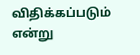விதிக்கப்படும் என்று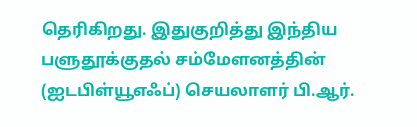தெரிகிறது. இதுகுறித்து இந்திய பளுதூக்குதல் சம்மேளனத்தின் (ஐடபிள்யூஎஃப்) செயலாளர் பி.ஆர்.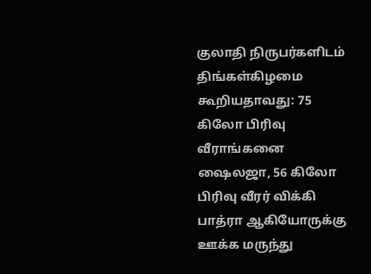குலாதி நிருபர்களிடம் திங்கள்கிழமை கூறியதாவது: 75 கிலோ பிரிவு வீராங்கனை ஷைலஜா, 56 கிலோ பிரிவு வீரர் விக்கி பாத்ரா ஆகியோருக்கு ஊக்க மருந்து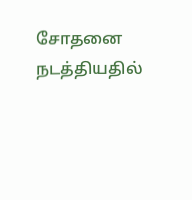சோதனை நடத்தியதில்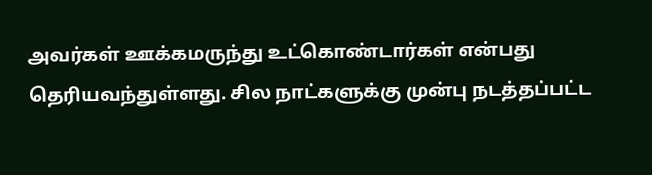அவர்கள் ஊக்கமருந்து உட்கொண்டார்கள் என்பது தெரியவந்துள்ளது. சில நாட்களுக்கு முன்பு நடத்தப்பட்ட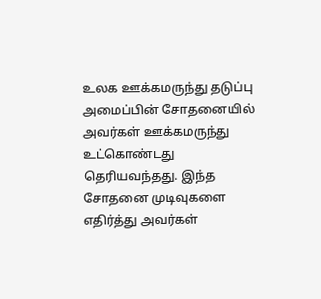உலக ஊக்கமருந்து தடுப்பு அமைப்பின் சோதனையில் அவர்கள் ஊக்கமருந்து உட்கொண்டது தெரியவந்தது. இந்த சோதனை முடிவுகளை எதிர்த்து அவர்கள்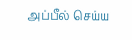அப்பீல் செய்ய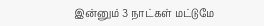இன்னும் 3 நாட்கள் மட்டுமே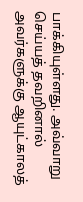பாக்கியுள்ளது. அவ்வாறு செய்யத் தவறினால் அவர்களுக்கு ஆயுட்காலத்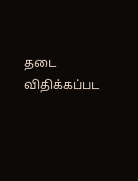தடை விதிக்கப்பட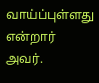வாய்ப்புள்ளது என்றார் அவர்.